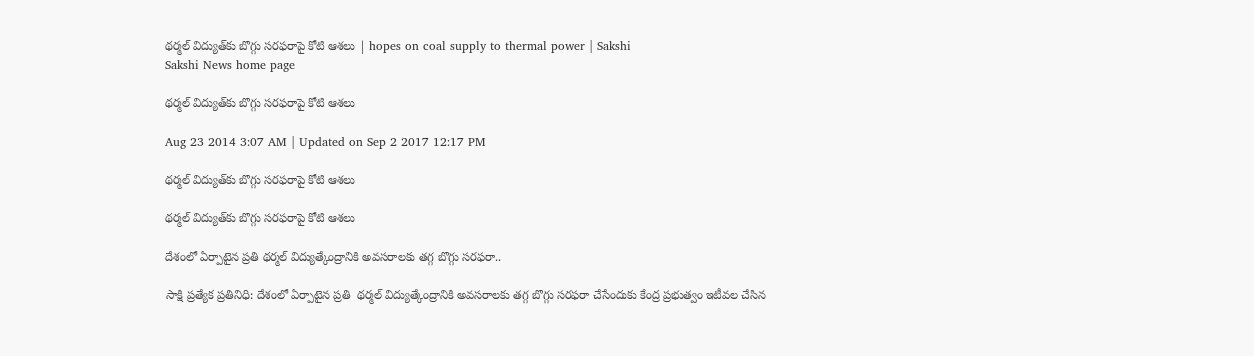థర్మల్ విద్యుత్‌కు బొగ్గు సరఫరాపై కోటి ఆశలు | hopes on coal supply to thermal power | Sakshi
Sakshi News home page

థర్మల్ విద్యుత్‌కు బొగ్గు సరఫరాపై కోటి ఆశలు

Aug 23 2014 3:07 AM | Updated on Sep 2 2017 12:17 PM

థర్మల్ విద్యుత్‌కు బొగ్గు సరఫరాపై కోటి ఆశలు

థర్మల్ విద్యుత్‌కు బొగ్గు సరఫరాపై కోటి ఆశలు

దేశంలో ఏర్పాటైన ప్రతి థర్మల్ విద్యుత్కేంద్రానికి అవసరాలకు తగ్గ బొగ్గు సరఫరా..

సాక్షి ప్రత్యేక ప్రతినిధి: దేశంలో ఏర్పాటైన ప్రతి  థర్మల్ విద్యుత్కేంద్రానికి అవసరాలకు తగ్గ బొగ్గు సరఫరా చేసేందుకు కేంద్ర ప్రభుత్వం ఇటీవల చేసిన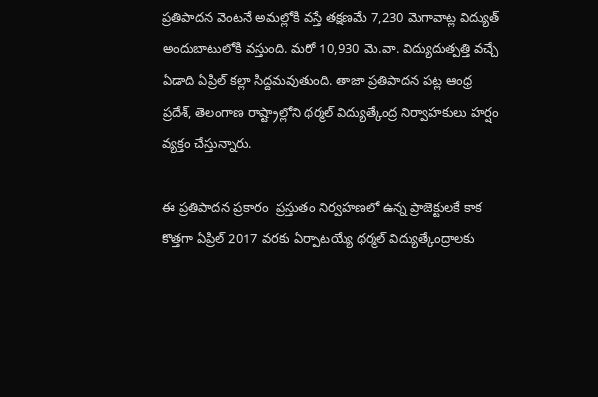ప్రతిపాదన వెంటనే అమల్లోకి వస్తే తక్షణమే 7,230 మెగావాట్ల విద్యుత్ అందుబాటులోకి వస్తుంది. మరో 10,930 మె.వా. విద్యుదుత్పత్తి వచ్చే ఏడాది ఏప్రిల్ కల్లా సిద్దమవుతుంది. తాజా ప్రతిపాదన పట్ల ఆంధ్ర ప్రదేశ్, తెలంగాణ రాష్ట్రాల్లోని థర్మల్ విద్యుత్కేంద్ర నిర్వాహకులు హర్షం వ్యక్తం చేస్తున్నారు.

ఈ ప్రతిపాదన ప్రకారం  ప్రస్తుతం నిర్వహణలో ఉన్న ప్రాజెక్టులకే కాక కొత్తగా ఏప్రిల్ 2017 వరకు ఏర్పాటయ్యే థర్మల్ విద్యుత్కేంద్రాలకు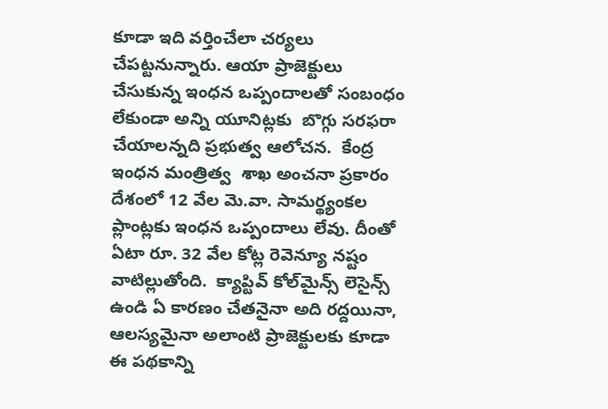కూడా ఇది వర్తించేలా చర్యలు చేపట్టనున్నారు. ఆయా ప్రాజెక్టులు చేసుకున్న ఇంధన ఒప్పందాలతో సంబంధం లేకుండా అన్ని యూనిట్లకు  బొగ్గు సరఫరా చేయాలన్నది ప్రభుత్వ ఆలోచన.  కేంద్ర ఇంధన మంత్రిత్వ  శాఖ అంచనా ప్రకారం దేశంలో 12 వేల మె.వా. సామర్థ్యంకల ప్లాంట్లకు ఇంధన ఒప్పందాలు లేవు. దీంతో ఏటా రూ. 32 వేల కోట్ల రెవెన్యూ నష్టం వాటిల్లుతోంది.  క్యాప్టివ్ కోల్‌మైన్స్ లెసైన్స్ ఉండి ఏ కారణం చేతనైనా అది రద్దయినా, ఆలస్యమైనా అలాంటి ప్రాజెక్టులకు కూడా ఈ పథకాన్ని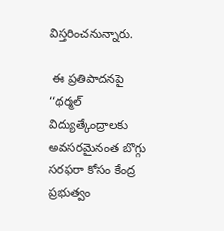విస్తరించనున్నారు.

 ఈ ప్రతిపాదనపై  ‘‘థర్మల్ విద్యుత్కేంద్రాలకు అవసరమైనంత బొగ్గు సరఫరా కోసం కేంద్ర ప్రభుత్వం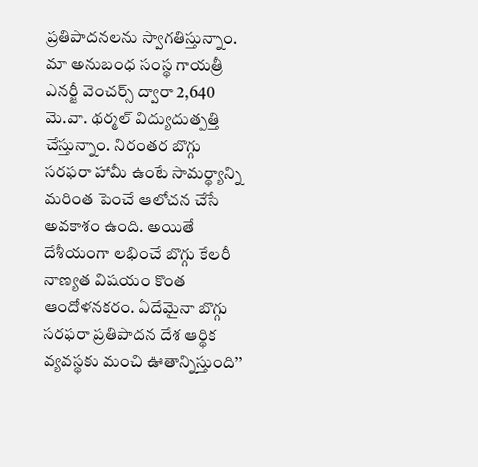ప్రతిపాదనలను స్వాగతిస్తున్నాం. మా అనుబంధ సంస్థ గాయత్రీ ఎనర్జీ వెంచర్స్ ద్వారా 2,640 మె.వా. థర్మల్ విద్యుదుత్పత్తి చేస్తున్నాం. నిరంతర బొగ్గు సరఫరా హామీ ఉంటే సామర్థ్యాన్ని మరింత పెంచే ఆలోచన చేసే అవకాశం ఉంది. అయితే దేశీయంగా లభించే బొగ్గు కేలరీ నాణ్యత విషయం కొంత ఆందోళనకరం. ఏదేమైనా బొగ్గు సరఫరా ప్రతిపాదన దేశ ఆర్థిక వ్యవస్థకు మంచి ఊతాన్నిస్తుంది’’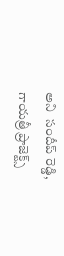అని  సందీప్ రెడ్డి, గాయత్రీ ప్రాజెక్ట్స్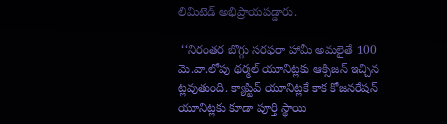లిమిటెడ్ అభిప్రాయపడ్డారు.

 ‘‘నిరంతర బొగ్గు సరఫరా హామీ అమలైతే 100 మె.వా.లోపు థర్మల్ యూనిట్లకు ఆక్సిజన్ ఇచ్చిన ట్లవుతుంది. క్యాప్టివ్ యూనిట్లకే కాక కోజనరేషన్ యూనిట్లకు కూడా పూర్తి స్థాయి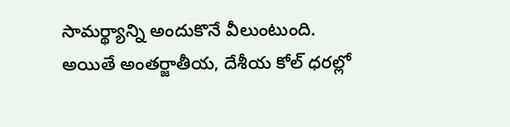సామర్థ్యాన్ని అందుకొనే వీలుంటుంది. అయితే అంతర్జాతీయ, దేశీయ కోల్ ధరల్లో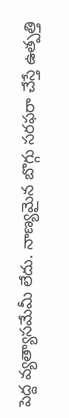పెద్ద వ్యత్యాసమేమీ లేదు. నాణ్యమైన బొగ్గు సరఫరా చేస్తే ఉత్పత్తి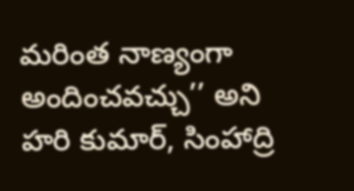మరింత నాణ్యంగా అందించవచ్చు’’ అని హరి కుమార్, సింహాద్రి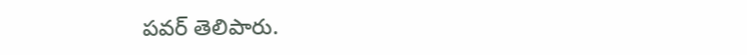పవర్ తెలిపారు.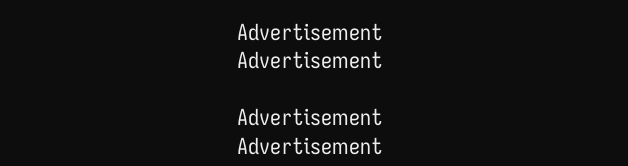Advertisement
Advertisement

Advertisement
Advertisement